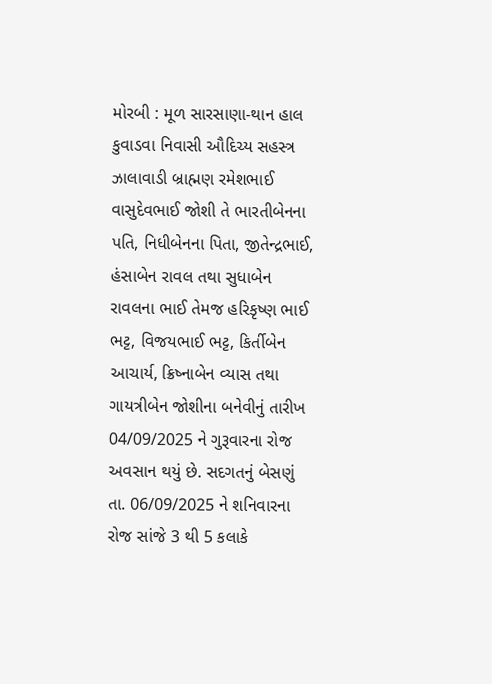મોરબી : મૂળ સારસાણા-થાન હાલ કુવાડવા નિવાસી ઔદિચ્ય સહસ્ત્ર ઝાલાવાડી બ્રાહ્મણ રમેશભાઈ વાસુદેવભાઈ જોશી તે ભારતીબેનના પતિ, નિધીબેનના પિતા, જીતેન્દ્રભાઈ, હંસાબેન રાવલ તથા સુધાબેન રાવલના ભાઈ તેમજ હરિકૃષ્ણ ભાઈ ભટ્ટ, વિજયભાઈ ભટ્ટ, કિર્તીબેન આચાર્ય, ક્રિષ્નાબેન વ્યાસ તથા ગાયત્રીબેન જોશીના બનેવીનું તારીખ 04/09/2025 ને ગુરૂવારના રોજ અવસાન થયું છે. સદગતનું બેસણું તા. 06/09/2025 ને શનિવારના રોજ સાંજે 3 થી 5 કલાકે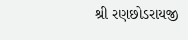શ્રી રણછોડરાયજી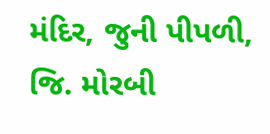મંદિર, જુની પીપળી, જિ. મોરબી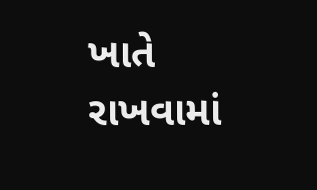ખાતે રાખવામાં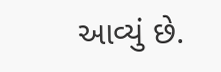આવ્યું છે.